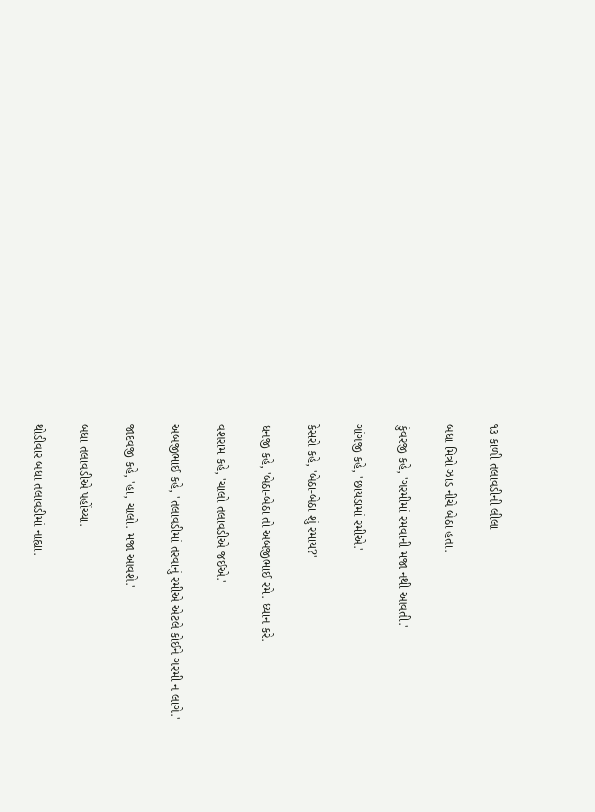૧૩ કાળી તલાવડીની લીલા

બધા મિત્રો ઝાડ નીચે બેઠા હતા.

કુંવરજી કહે, 'ગરમીમાં રમવાની મજા નથી આવતી.'

ગાંગજી કહે, 'છાયડામાં રમીએ.'

કેસરો કહે, 'બેઠા-બેઠા શું રમાય?'

ધનજી કહે, 'બેઠા-બેઠા તો અબજીભાઈ રમે. ધ્યાન કરે.

વશરામ કહે, 'ચાલો તલાવડીએ જઈએ.'

અબજીભાઈ કહે, 'તલાવડીમાં તરવાનું રમીએ એટલે કોઈને ગરમી ન લાગે.'

જાદવજી કહે, 'હા, ચાલો. મજા આવશે.'

બધા તલાવડીએ પહોંચ્યા.

થોડીવાર બધા તલાવડીમાં નાહ્યા.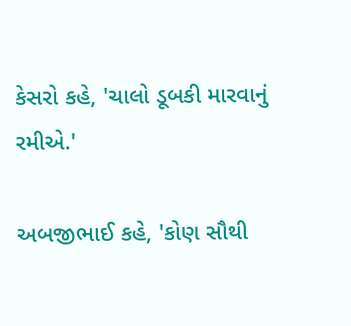કેસરો કહે, 'ચાલો ડૂબકી મારવાનું રમીએ.'

અબજીભાઈ કહે, 'કોણ સૌથી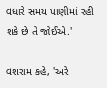વધારે સમય પાણીમાં રહી શકે છે તે જોઈએ.'

વશરામ કહે, 'અરે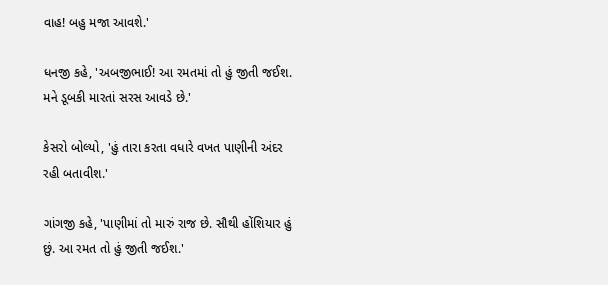વાહ! બહુ મજા આવશે.'

ધનજી કહે, 'અબજીભાઈ! આ રમતમાં તો હું જીતી જઈશ. મને ડૂબકી મારતાં સરસ આવડે છે.'

કેસરો બોલ્યો, 'હું તારા કરતા વધારે વખત પાણીની અંદર રહી બતાવીશ.'

ગાંગજી કહે, 'પાણીમાં તો મારું રાજ છે. સૌથી હોંશિયાર હું છું. આ રમત તો હું જીતી જઈશ.'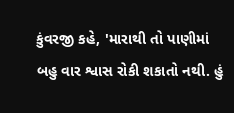કુંવરજી કહે, 'મારાથી તો પાણીમાં બહુ વાર શ્વાસ રોકી શકાતો નથી. હું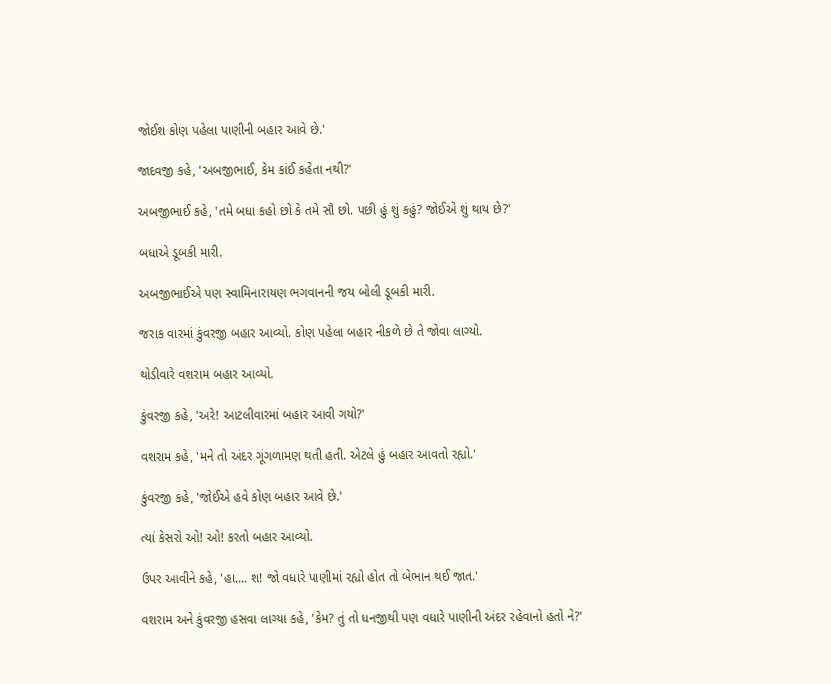જોઈશ કોણ પહેલા પાણીની બહાર આવે છે.'

જાદવજી કહે, 'અબજીભાઈ, કેમ કાંઈ કહેતા નથી?'

અબજીભાઈ કહે, 'તમે બધા કહો છો કે તમે સૌ છો. પછી હું શું કહું? જોઈએ શું થાય છે?'

બધાએ ડૂબકી મારી.

અબજીભાઈએ પણ સ્વામિનારાયણ ભગવાનની જય બોલી ડૂબકી મારી.

જરાક વારમાં કુંવરજી બહાર આવ્યો. કોણ પહેલા બહાર નીકળે છે તે જોવા લાગ્યો.

થોડીવારે વશરામ બહાર આવ્યો.

કુંવરજી કહે, 'અરે! આટલીવારમાં બહાર આવી ગયો?'

વશરામ કહે, 'મને તો અંદર ગૂંગળામણ થતી હતી. એટલે હું બહાર આવતો રહ્યો.'

કુંવરજી કહે, 'જોઈએ હવે કોણ બહાર આવે છે.'

ત્યાં કેસરો ઓ! ઓ! કરતો બહાર આવ્યો.

ઉપર આવીને કહે, 'હા.... શ! જો વધારે પાણીમાં રહ્યો હોત તો બેભાન થઈ જાત.'

વશરામ અને કુંવરજી હસવા લાગ્યા કહે, 'કેમ? તું તો ધનજીથી પણ વધારે પાણીની અંદર રહેવાનો હતો ને?'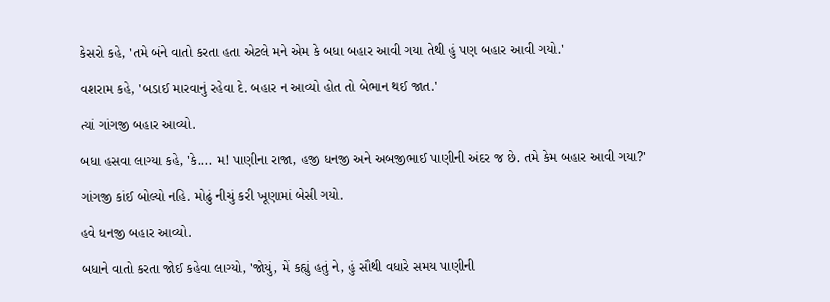કેસરો કહે, 'તમે બંને વાતો કરતા હતા એટલે મને એમ કે બધા બહાર આવી ગયા તેથી હું પણ બહાર આવી ગયો.'

વશરામ કહે, 'બડાઈ મારવાનું રહેવા દે. બહાર ન આવ્યો હોત તો બેભાન થઈ જાત.'

ત્યાં ગાંગજી બહાર આવ્યો.

બધા હસવા લાગ્યા કહે, 'કે.... મ! પાણીના રાજા, હજી ધનજી અને અબજીભાઈ પાણીની અંદર જ છે. તમે કેમ બહાર આવી ગયા?'

ગાંગજી કાંઈ બોલ્યો નહિ. મોઢું નીચું કરી ખૂણામાં બેસી ગયો.

હવે ધનજી બહાર આવ્યો.

બધાને વાતો કરતા જોઈ કહેવા લાગ્યો, 'જોયું, મેં કહ્યું હતું ને, હું સૌથી વધારે સમય પાણીની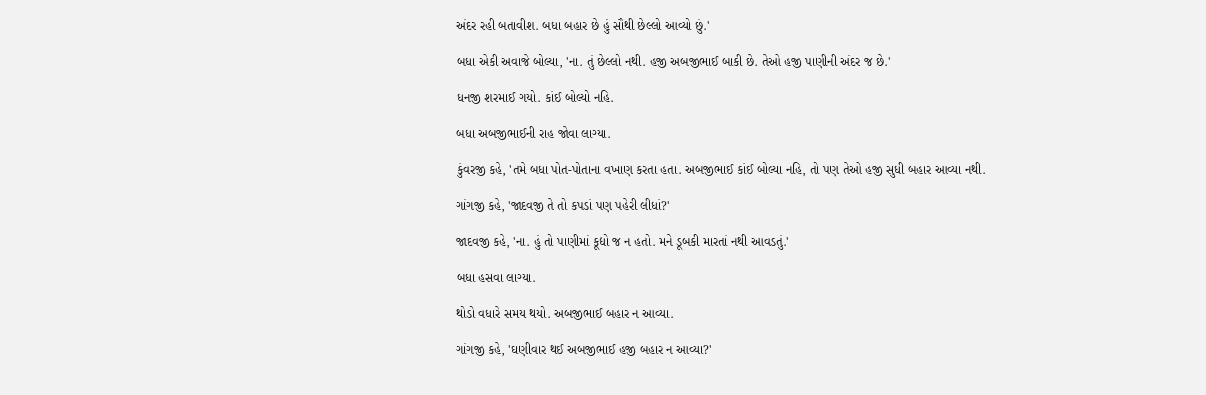અંદર રહી બતાવીશ. બધા બહાર છે હું સૌથી છેલ્લો આવ્યો છું.'

બધા એકી અવાજે બોલ્યા, 'ના. તું છેલ્લો નથી. હજી અબજીભાઈ બાકી છે. તેઓ હજી પાણીની અંદર જ છે.'

ધનજી શરમાઈ ગયો. કાંઈ બોલ્યો નહિ.

બધા અબજીભાઈની રાહ જોવા લાગ્યા.

કુંવરજી કહે, 'તમે બધા પોત-પોતાના વખાણ કરતા હતા. અબજીભાઈ કાંઈ બોલ્યા નહિ, તો પણ તેઓ હજી સુધી બહાર આવ્યા નથી.

ગાંગજી કહે, 'જાદવજી તે તો કપડાં પણ પહેરી લીધાં?'

જાદવજી કહે, 'ના. હું તો પાણીમાં કૂદ્યો જ ન હતો. મને ડૂબકી મારતાં નથી આવડતું.'

બધા હસવા લાગ્યા.

થોડો વધારે સમય થયો. અબજીભાઈ બહાર ન આવ્યા.

ગાંગજી કહે, 'ઘણીવાર થઈ અબજીભાઈ હજી બહાર ન આવ્યા?'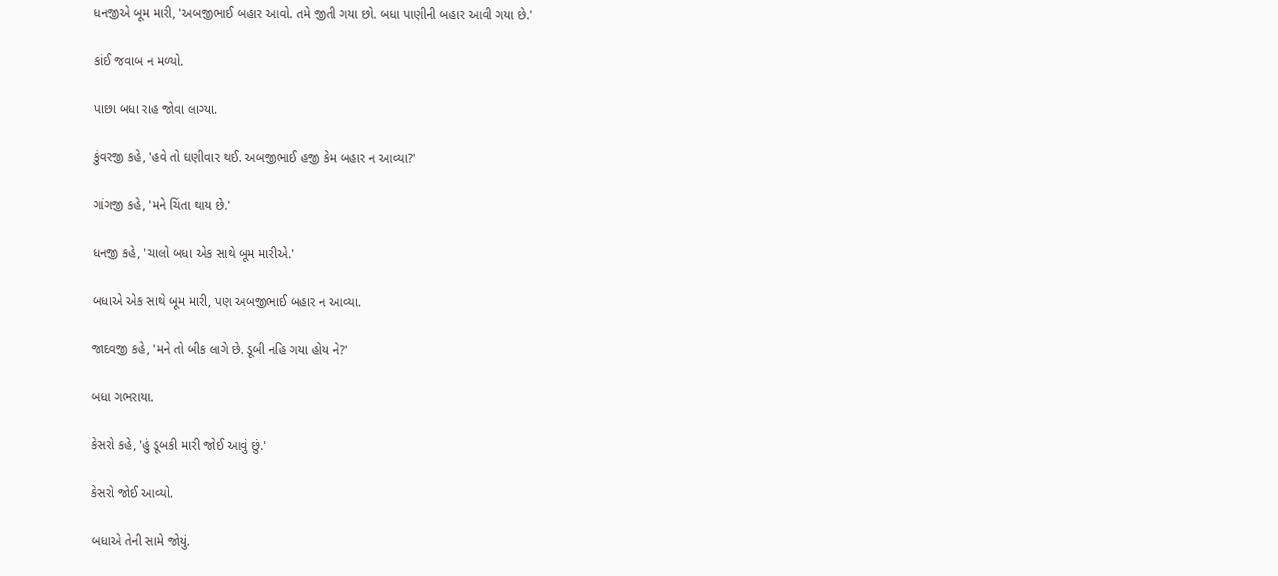ધનજીએ બૂમ મારી, 'અબજીભાઈ બહાર આવો. તમે જીતી ગયા છો. બધા પાણીની બહાર આવી ગયા છે.'

કાંઈ જવાબ ન મળ્યો.

પાછા બધા રાહ જોવા લાગ્યા.

કુંવરજી કહે, 'હવે તો ઘણીવાર થઈ. અબજીભાઈ હજી કેમ બહાર ન આવ્યા?'

ગાંગજી કહે, 'મને ચિંતા થાય છે.'

ધનજી કહે, 'ચાલો બધા એક સાથે બૂમ મારીએ.'

બધાએ એક સાથે બૂમ મારી, પણ અબજીભાઈ બહાર ન આવ્યા.

જાદવજી કહે, 'મને તો બીક લાગે છે. ડૂબી નહિ ગયા હોય ને?'

બધા ગભરાયા.

કેસરો કહે, 'હું ડૂબકી મારી જોઈ આવું છું.'

કેસરો જોઈ આવ્યો.

બધાએ તેની સામે જોયું.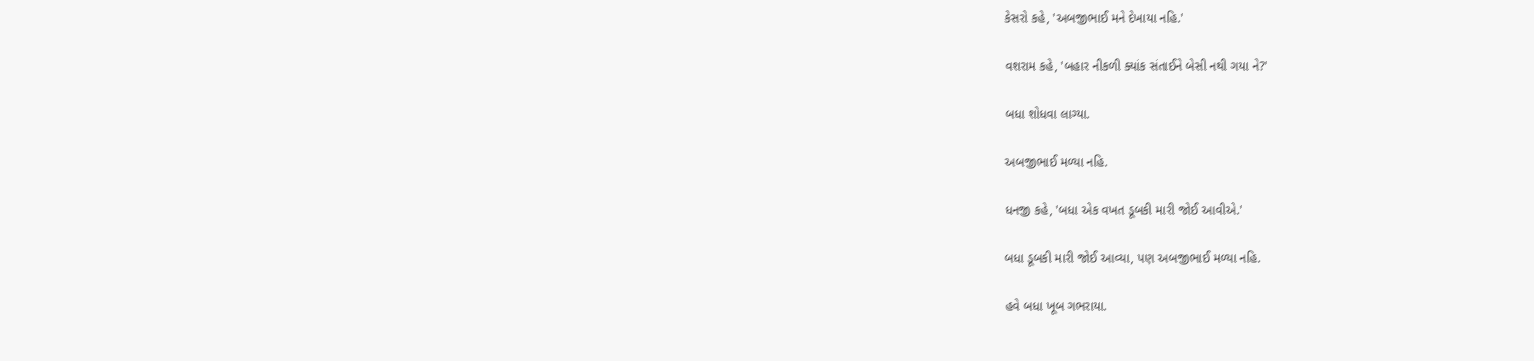કેસરો કહે, 'અબજીભાઈ મને દેખાયા નહિ.'

વશરામ કહે, 'બહાર નીકળી ક્યાંક સંતાઈને બેસી નથી ગયા ને?'

બધા શોધવા લાગ્યા.

અબજીભાઈ મળ્યા નહિ.

ધનજી કહે, 'બધા એક વખત ડૂબકી મારી જોઈ આવીએ.'

બધા ડૂબકી મારી જોઈ આવ્યા, પણ અબજીભાઈ મળ્યા નહિ.

હવે બધા ખૂબ ગભરાયા.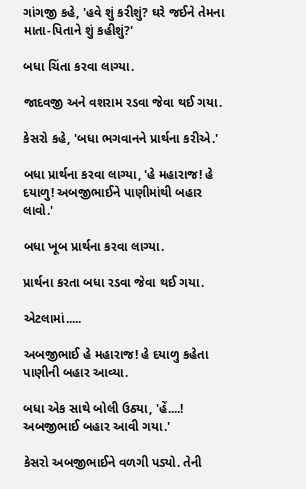ગાંગજી કહે, 'હવે શું કરીશું? ઘરે જઈને તેમના માતા-પિતાને શું કહીશું?'

બધા ચિંતા કરવા લાગ્યા.

જાદવજી અને વશરામ રડવા જેવા થઈ ગયા.

કેસરો કહે, 'બધા ભગવાનને પ્રાર્થના કરીએ.'

બધા પ્રાર્થના કરવા લાગ્યા, 'હે મહારાજ! હે દયાળુ! અબજીભાઈને પાણીમાંથી બહાર લાવો.'

બધા ખૂબ પ્રાર્થના કરવા લાગ્યા.

પ્રાર્થના કરતા બધા રડવા જેવા થઈ ગયા.

એટલામાં.....

અબજીભાઈ હે મહારાજ! હે દયાળુ કહેતા પાણીની બહાર આવ્યા.

બધા એક સાથે બોલી ઉઠ્યા, 'હેં....! અબજીભાઈ બહાર આવી ગયા.'

કેસરો અબજીભાઈને વળગી પડ્યો. તેની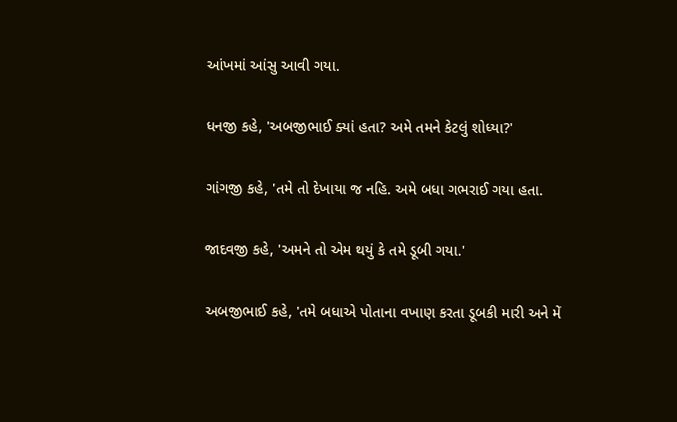આંખમાં આંસુ આવી ગયા.

ધનજી કહે, 'અબજીભાઈ ક્યાં હતા? અમે તમને કેટલું શોધ્યા?'

ગાંગજી કહે, 'તમે તો દેખાયા જ નહિ. અમે બધા ગભરાઈ ગયા હતા.

જાદવજી કહે, 'અમને તો એમ થયું કે તમે ડૂબી ગયા.'

અબજીભાઈ કહે, 'તમે બધાએ પોતાના વખાણ કરતા ડૂબકી મારી અને મેં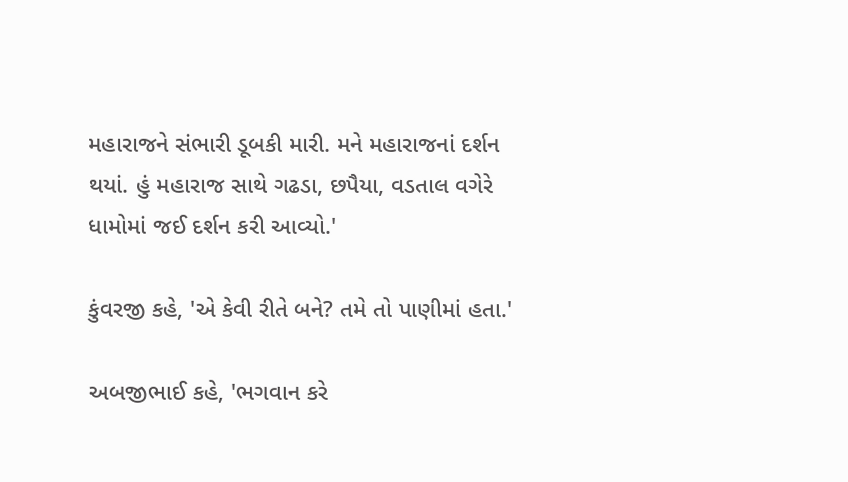મહારાજને સંભારી ડૂબકી મારી. મને મહારાજનાં દર્શન થયાં. હું મહારાજ સાથે ગઢડા, છપૈયા, વડતાલ વગેરે ધામોમાં જઈ દર્શન કરી આવ્યો.'

કુંવરજી કહે, 'એ કેવી રીતે બને? તમે તો પાણીમાં હતા.'

અબજીભાઈ કહે, 'ભગવાન કરે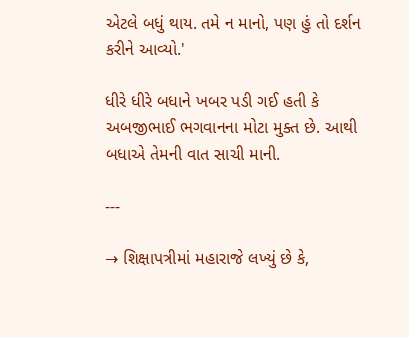એટલે બધું થાય. તમે ન માનો, પણ હું તો દર્શન કરીને આવ્યો.'

ધીરે ધીરે બધાને ખબર પડી ગઈ હતી કે અબજીભાઈ ભગવાનના મોટા મુક્ત છે. આથી બધાએ તેમની વાત સાચી માની.

---

→ શિક્ષાપત્રીમાં મહારાજે લખ્યું છે કે,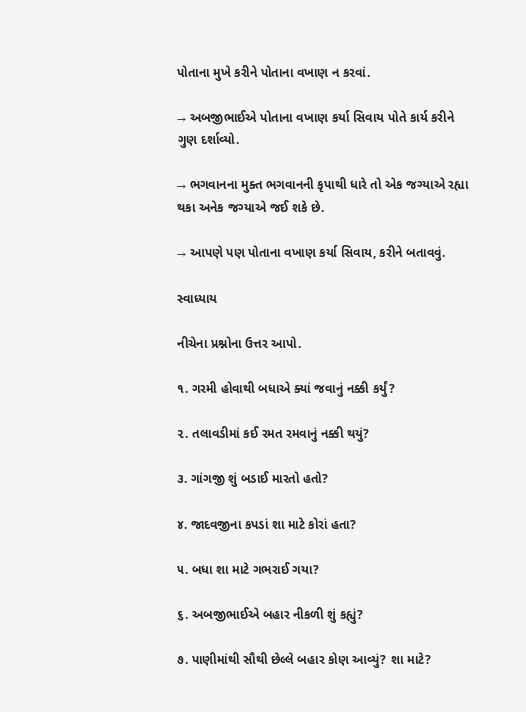પોતાના મુખે કરીને પોતાના વખાણ ન કરવાં.

→ અબજીભાઈએ પોતાના વખાણ કર્યા સિવાય પોતે કાર્ય કરીને ગુણ દર્શાવ્યો.

→ ભગવાનના મુક્ત ભગવાનની કૃપાથી ધારે તો એક જગ્યાએ રહ્યા થકા અનેક જગ્યાએ જઈ શકે છે.

→ આપણે પણ પોતાના વખાણ કર્યા સિવાય, કરીને બતાવવું.

સ્વાધ્યાય

નીચેના પ્રશ્નોના ઉત્તર આપો.

૧. ગરમી હોવાથી બધાએ ક્યાં જવાનું નક્કી કર્યું?

૨. તલાવડીમાં કઈ રમત રમવાનું નક્કી થયું?

૩. ગાંગજી શું બડાઈ મારતો હતો?

૪. જાદવજીના કપડાં શા માટે કોરાં હતા?

૫. બધા શા માટે ગભરાઈ ગયા?

૬. અબજીભાઈએ બહાર નીકળી શું કહ્યું?

૭. પાણીમાંથી સૌથી છેલ્લે બહાર કોણ આવ્યું? શા માટે?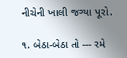નીચેની ખાલી જગ્યા પૂરો.

૧. બેઠા-બેઠા તો --- રમે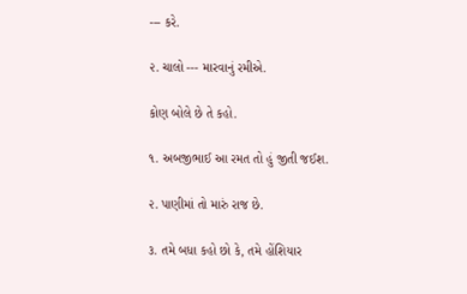--- કરે.

૨. ચાલો --- મારવાનું રમીએ.

કોણ બોલે છે તે કહો.

૧. અબજીભાઈ આ રમત તો હું જીતી જઈશ.

૨. પાણીમાં તો મારું રાજ છે.

૩. તમે બધા કહો છો કે, તમે હોંશિયાર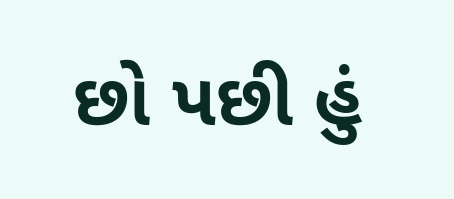છો પછી હું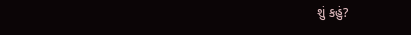શું કહું?